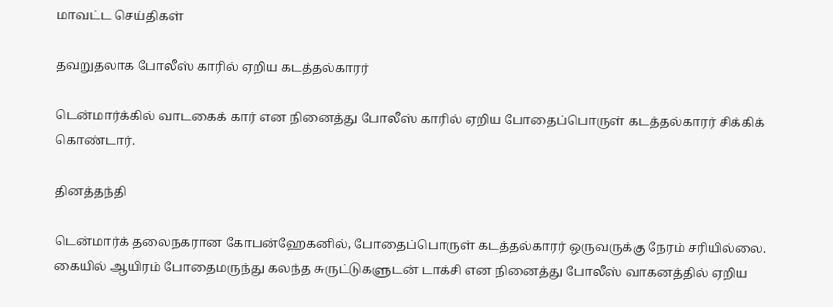மாவட்ட செய்திகள்

தவறுதலாக போலீஸ் காரில் ஏறிய கடத்தல்காரர்

டென்மார்க்கில் வாடகைக் கார் என நினைத்து போலீஸ் காரில் ஏறிய போதைப்பொருள் கடத்தல்காரர் சிக்கிக் கொண்டார்.

தினத்தந்தி

டென்மார்க் தலைநகரான கோபன்ஹேகனில், போதைப்பொருள் கடத்தல்காரர் ஒருவருக்கு நேரம் சரியில்லை. கையில் ஆயிரம் போதைமருந்து கலந்த சுருட்டுகளுடன் டாக்சி என நினைத்து போலீஸ் வாகனத்தில் ஏறிய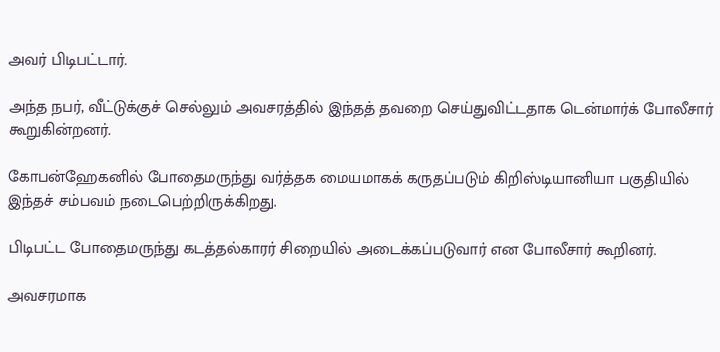அவர் பிடிபட்டார்.

அந்த நபர், வீட்டுக்குச் செல்லும் அவசரத்தில் இந்தத் தவறை செய்துவிட்டதாக டென்மார்க் போலீசார் கூறுகின்றனர்.

கோபன்ஹேகனில் போதைமருந்து வர்த்தக மையமாகக் கருதப்படும் கிறிஸ்டியானியா பகுதியில் இந்தச் சம்பவம் நடைபெற்றிருக்கிறது.

பிடிபட்ட போதைமருந்து கடத்தல்காரர் சிறையில் அடைக்கப்படுவார் என போலீசார் கூறினர்.

அவசரமாக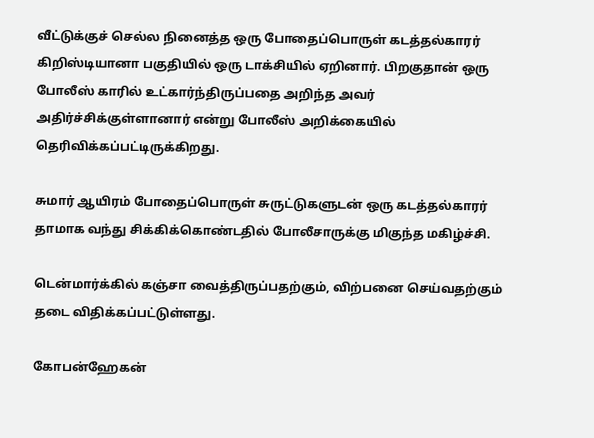வீட்டுக்குச் செல்ல நினைத்த ஒரு போதைப்பொருள் கடத்தல்காரர் கிறிஸ்டியானா பகுதியில் ஒரு டாக்சியில் ஏறினார். பிறகுதான் ஒரு போலீஸ் காரில் உட்கார்ந்திருப்பதை அறிந்த அவர் அதிர்ச்சிக்குள்ளானார் என்று போலீஸ் அறிக்கையில் தெரிவிக்கப்பட்டிருக்கிறது.

சுமார் ஆயிரம் போதைப்பொருள் சுருட்டுகளுடன் ஒரு கடத்தல்காரர் தாமாக வந்து சிக்கிக்கொண்டதில் போலீசாருக்கு மிகுந்த மகிழ்ச்சி.

டென்மார்க்கில் கஞ்சா வைத்திருப்பதற்கும், விற்பனை செய்வதற்கும் தடை விதிக்கப்பட்டுள்ளது.

கோபன்ஹேகன்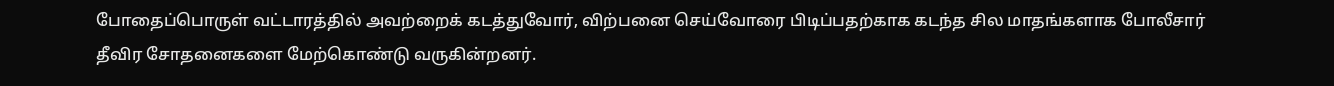போதைப்பொருள் வட்டாரத்தில் அவற்றைக் கடத்துவோர், விற்பனை செய்வோரை பிடிப்பதற்காக கடந்த சில மாதங்களாக போலீசார் தீவிர சோதனைகளை மேற்கொண்டு வருகின்றனர்.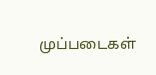முப்படைகள்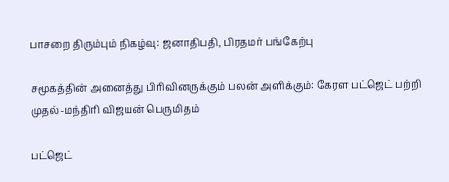பாசறை திரும்பும் நிகழ்வு: ஜனாதிபதி, பிரதமர் பங்கேற்பு

சமூகத்தின் அனைத்து பிரிவினருக்கும் பலன் அளிக்கும்: கேரள பட்ஜெட் பற்றி முதல்-மந்திரி விஜயன் பெருமிதம்

பட்ஜெட்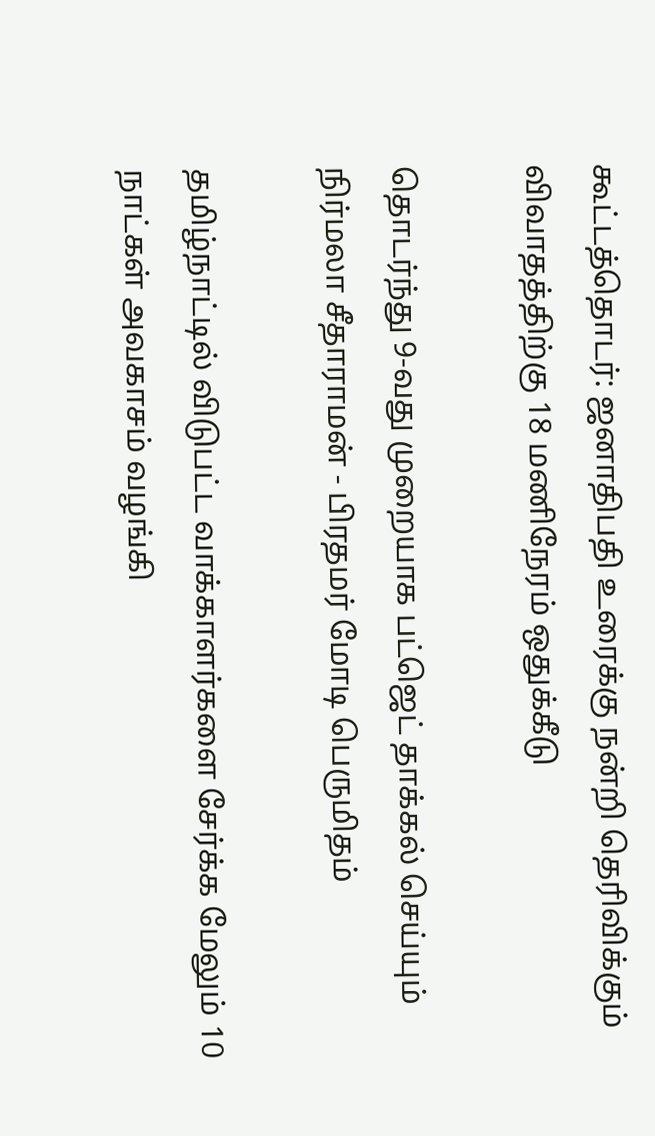கூட்டத்தொடர்: ஜனாதிபதி உரைக்கு நன்றி தெரிவிக்கும் விவாதத்திற்கு 18 மணிநேரம் ஒதுக்கீடு

தொடர்ந்து 9-வது முறையாக பட்ஜெட் தாக்கல் செய்யும் நிர்மலா சீதாராமன் - பிரதமர் மோடி பெருமிதம்

தமிழ்நாட்டில் விடுபட்ட வாக்காளர்களை சேர்க்க மேலும் 10 நாட்கள் அவகாசம் வழங்கி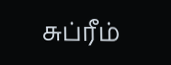சுப்ரீம்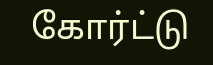கோர்ட்டு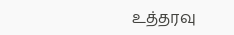உத்தரவு